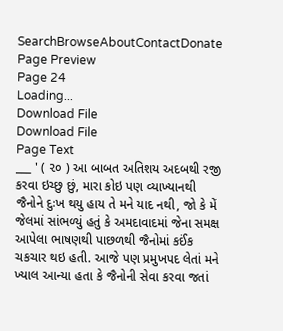SearchBrowseAboutContactDonate
Page Preview
Page 24
Loading...
Download File
Download File
Page Text
___ ' ( ૨૦ ) આ બાબત અતિશય અદબથી રજી કરવા ઇચ્છુ છું, મારા કોઇ પણ વ્યાખ્યાનથી જૈનોને દુઃખ થયુ હાય તે મને યાદ નથી, જો કે મેં જેલમાં સાંભળ્યું હતું કે અમદાવાદમાં જેના સમક્ષ આપેલા ભાષણથી પાછળથી જૈનોમાં કઈંક ચકચાર થઇ હતી. આજે પણ પ્રમુખપદ લેતાં મને ખ્યાલ આન્યા હતા કે જૈનોની સેવા કરવા જતાં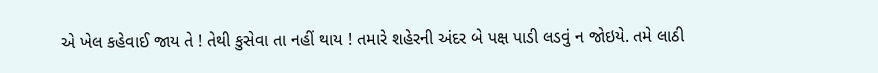એ ખેલ કહેવાઈ જાય તે ! તેથી કુસેવા તા નહીં થાય ! તમારે શહેરની અંદર બે પક્ષ પાડી લડવું ન જોઇયે. તમે લાઠી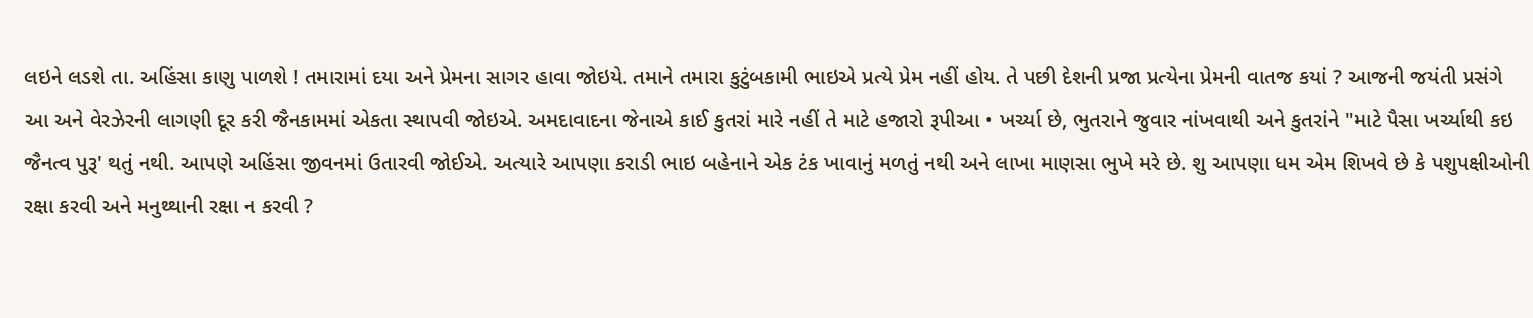લઇને લડશે તા. અહિંસા કાણુ પાળશે ! તમારામાં દયા અને પ્રેમના સાગર હાવા જોઇયે. તમાને તમારા કુટુંબકામી ભાઇએ પ્રત્યે પ્રેમ નહીં હોય. તે પછી દેશની પ્રજા પ્રત્યેના પ્રેમની વાતજ કયાં ? આજની જયંતી પ્રસંગે આ અને વેરઝેરની લાગણી દૂર કરી જૈનકામમાં એકતા સ્થાપવી જોઇએ. અમદાવાદના જેનાએ કાઈ કુતરાં મારે નહીં તે માટે હજારો રૂપીઆ • ખર્ચ્યા છે, ભુતરાને જુવાર નાંખવાથી અને કુતરાંને "માટે પૈસા ખર્ચ્યાથી કઇ જૈનત્વ પુરૂ' થતું નથી. આપણે અહિંસા જીવનમાં ઉતારવી જોઈએ. અત્યારે આપણા કરાડી ભાઇ બહેનાને એક ટંક ખાવાનું મળતું નથી અને લાખા માણસા ભુખે મરે છે. શુ આપણા ધમ એમ શિખવે છે કે પશુપક્ષીઓની રક્ષા કરવી અને મનુથ્થાની રક્ષા ન કરવી ?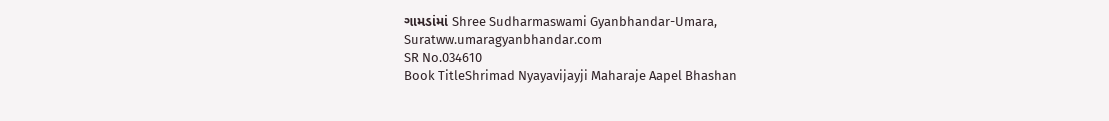ગામડાંમાં Shree Sudharmaswami Gyanbhandar-Umara, Suratww.umaragyanbhandar.com
SR No.034610
Book TitleShrimad Nyayavijayji Maharaje Aapel Bhashan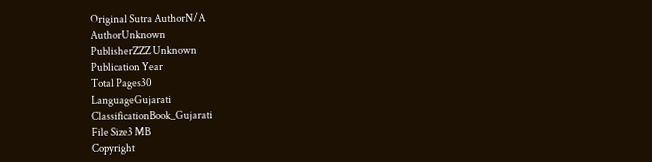Original Sutra AuthorN/A
AuthorUnknown
PublisherZZZ Unknown
Publication Year
Total Pages30
LanguageGujarati
ClassificationBook_Gujarati
File Size3 MB
Copyright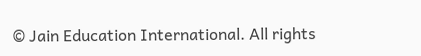© Jain Education International. All rights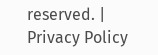reserved. | Privacy Policy